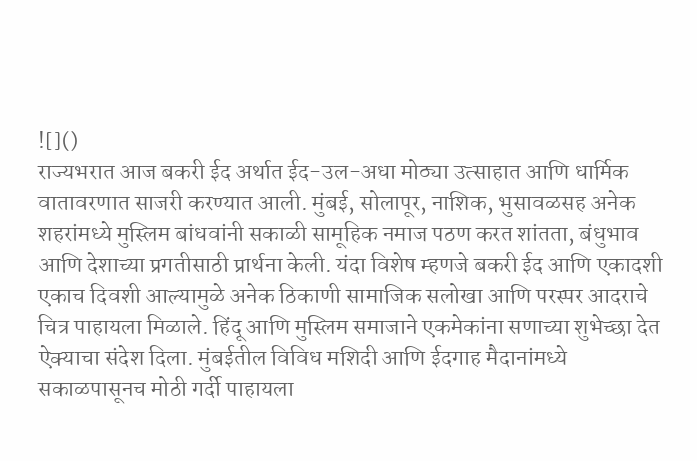![]()
राज्यभरात आज बकरी ईद अर्थात ईद-उल-अधा मोठ्या उत्साहात आणि धार्मिक वातावरणात साजरी करण्यात आली. मुंबई, सोलापूर, नाशिक, भुसावळसह अनेक शहरांमध्ये मुस्लिम बांधवांनी सकाळी सामूहिक नमाज पठण करत शांतता, बंधुभाव आणि देशाच्या प्रगतीसाठी प्रार्थना केली. यंदा विशेष म्हणजे बकरी ईद आणि एकादशी एकाच दिवशी आल्यामुळे अनेक ठिकाणी सामाजिक सलोखा आणि परस्पर आदराचे चित्र पाहायला मिळाले. हिंदू आणि मुस्लिम समाजाने एकमेकांना सणाच्या शुभेच्छा देत ऐक्याचा संदेश दिला. मुंबईतील विविध मशिदी आणि ईदगाह मैदानांमध्ये सकाळपासूनच मोठी गर्दी पाहायला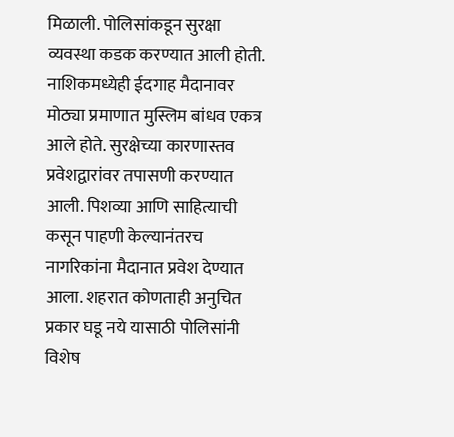मिळाली. पोलिसांकडून सुरक्षा व्यवस्था कडक करण्यात आली होती. नाशिकमध्येही ईदगाह मैदानावर मोठ्या प्रमाणात मुस्लिम बांधव एकत्र आले होते. सुरक्षेच्या कारणास्तव प्रवेशद्वारांवर तपासणी करण्यात आली. पिशव्या आणि साहित्याची कसून पाहणी केल्यानंतरच नागरिकांना मैदानात प्रवेश देण्यात आला. शहरात कोणताही अनुचित प्रकार घडू नये यासाठी पोलिसांनी विशेष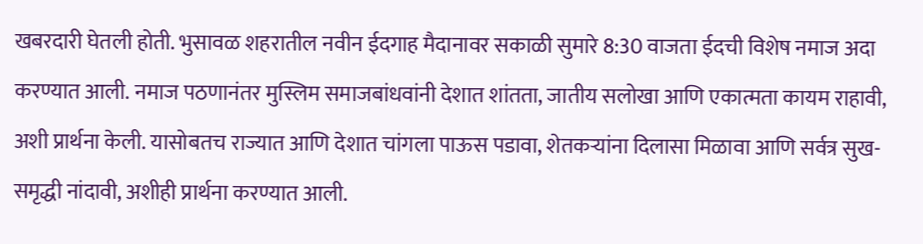खबरदारी घेतली होती. भुसावळ शहरातील नवीन ईदगाह मैदानावर सकाळी सुमारे 8:30 वाजता ईदची विशेष नमाज अदा करण्यात आली. नमाज पठणानंतर मुस्लिम समाजबांधवांनी देशात शांतता, जातीय सलोखा आणि एकात्मता कायम राहावी, अशी प्रार्थना केली. यासोबतच राज्यात आणि देशात चांगला पाऊस पडावा, शेतकऱ्यांना दिलासा मिळावा आणि सर्वत्र सुख-समृद्धी नांदावी, अशीही प्रार्थना करण्यात आली.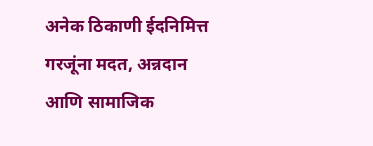अनेक ठिकाणी ईदनिमित्त गरजूंना मदत, अन्नदान आणि सामाजिक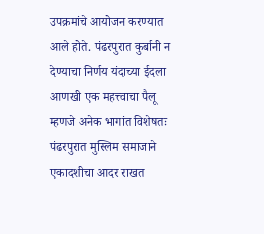उपक्रमांचे आयोजन करण्यात आले होते. पंढरपुरात कुर्बानी न देण्याचा निर्णय यंदाच्या ईदला आणखी एक महत्त्वाचा पैलू म्हणजे अनेक भागांत विशेषतः पंढरपुरात मुस्लिम समाजाने एकादशीचा आदर राखत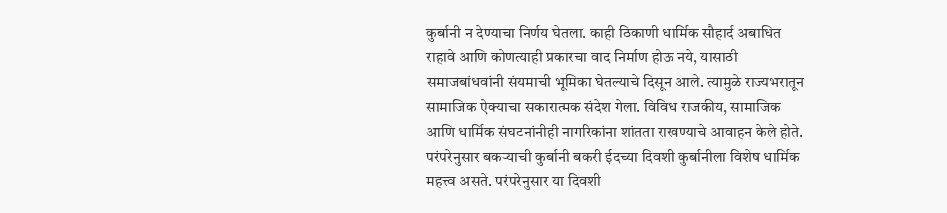कुर्बानी न देण्याचा निर्णय घेतला. काही ठिकाणी धार्मिक सौहार्द अबाधित राहावे आणि कोणत्याही प्रकारचा वाद निर्माण होऊ नये, यासाठी समाजबांधवांनी संयमाची भूमिका घेतल्याचे दिसून आले. त्यामुळे राज्यभरातून सामाजिक ऐक्याचा सकारात्मक संदेश गेला. विविध राजकीय, सामाजिक आणि धार्मिक संघटनांनीही नागरिकांना शांतता राखण्याचे आवाहन केले होते. परंपरेनुसार बकऱ्याची कुर्बानी बकरी ईदच्या दिवशी कुर्बानीला विशेष धार्मिक महत्त्व असते. परंपरेनुसार या दिवशी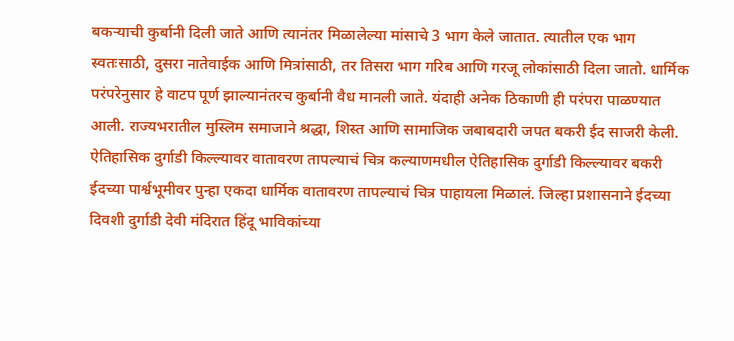बकऱ्याची कुर्बानी दिली जाते आणि त्यानंतर मिळालेल्या मांसाचे 3 भाग केले जातात. त्यातील एक भाग स्वतःसाठी, दुसरा नातेवाईक आणि मित्रांसाठी, तर तिसरा भाग गरिब आणि गरजू लोकांसाठी दिला जातो. धार्मिक परंपरेनुसार हे वाटप पूर्ण झाल्यानंतरच कुर्बानी वैध मानली जाते. यंदाही अनेक ठिकाणी ही परंपरा पाळण्यात आली. राज्यभरातील मुस्लिम समाजाने श्रद्धा, शिस्त आणि सामाजिक जबाबदारी जपत बकरी ईद साजरी केली. ऐतिहासिक दुर्गाडी किल्ल्यावर वातावरण तापल्याचं चित्र कल्याणमधील ऐतिहासिक दुर्गाडी किल्ल्यावर बकरी ईदच्या पार्श्वभूमीवर पुन्हा एकदा धार्मिक वातावरण तापल्याचं चित्र पाहायला मिळालं. जिल्हा प्रशासनाने ईदच्या दिवशी दुर्गाडी देवी मंदिरात हिंदू भाविकांच्या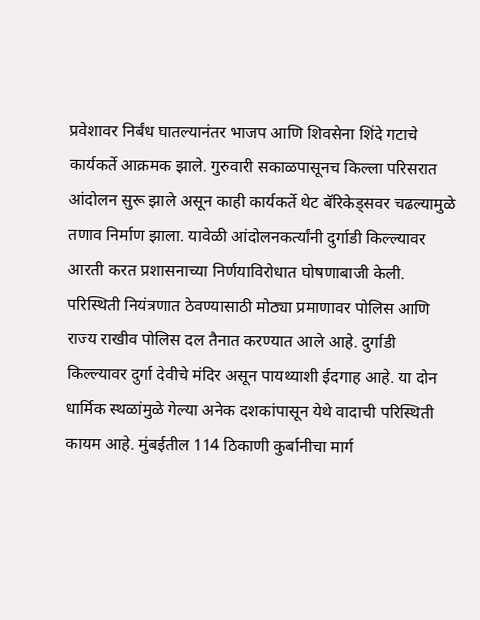प्रवेशावर निर्बंध घातल्यानंतर भाजप आणि शिवसेना शिंदे गटाचे कार्यकर्ते आक्रमक झाले. गुरुवारी सकाळपासूनच किल्ला परिसरात आंदोलन सुरू झाले असून काही कार्यकर्ते थेट बॅरिकेड्सवर चढल्यामुळे तणाव निर्माण झाला. यावेळी आंदोलनकर्त्यांनी दुर्गाडी किल्ल्यावर आरती करत प्रशासनाच्या निर्णयाविरोधात घोषणाबाजी केली. परिस्थिती नियंत्रणात ठेवण्यासाठी मोठ्या प्रमाणावर पोलिस आणि राज्य राखीव पोलिस दल तैनात करण्यात आले आहे. दुर्गाडी किल्ल्यावर दुर्गा देवीचे मंदिर असून पायथ्याशी ईदगाह आहे. या दोन धार्मिक स्थळांमुळे गेल्या अनेक दशकांपासून येथे वादाची परिस्थिती कायम आहे. मुंबईतील 114 ठिकाणी कुर्बानीचा मार्ग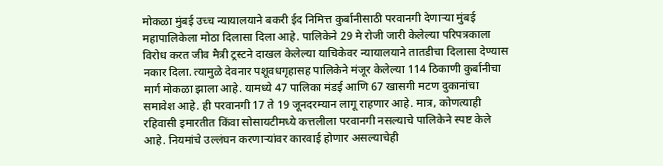मोकळा मुंबई उच्च न्यायालयाने बकरी ईद निमित्त कुर्बानीसाठी परवानगी देणाऱ्या मुंबई महापालिकेला मोठा दिलासा दिला आहे. पालिकेने 29 मे रोजी जारी केलेल्या परिपत्रकाला विरोध करत जीव मैत्री ट्रस्टने दाखल केलेल्या याचिकेवर न्यायालयाने तातडीचा दिलासा देण्यास नकार दिला. त्यामुळे देवनार पशूवधगृहासह पालिकेने मंजूर केलेल्या 114 ठिकाणी कुर्बानीचा मार्ग मोकळा झाला आहे. यामध्ये 47 पालिका मंडई आणि 67 खासगी मटण दुकानांचा समावेश आहे. ही परवानगी 17 ते 19 जूनदरम्यान लागू राहणार आहे. मात्र, कोणत्याही रहिवासी इमारतीत किंवा सोसायटीमध्ये कत्तलीला परवानगी नसल्याचे पालिकेने स्पष्ट केले आहे. नियमांचे उल्लंघन करणाऱ्यांवर कारवाई होणार असल्याचेही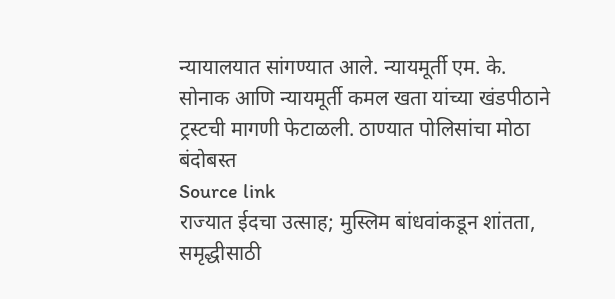न्यायालयात सांगण्यात आले. न्यायमूर्ती एम. के. सोनाक आणि न्यायमूर्ती कमल खता यांच्या खंडपीठाने ट्रस्टची मागणी फेटाळली. ठाण्यात पोलिसांचा मोठा बंदोबस्त
Source link
राज्यात ईदचा उत्साह; मुस्लिम बांधवांकडून शांतता, समृद्धीसाठी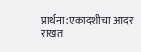प्रार्थना:एकादशीचा आदर राखत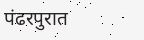पंढरपुरात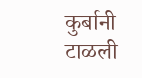कुर्बानी टाळली